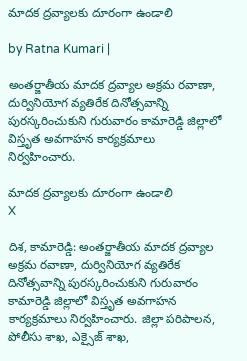మాదక ద్రవ్యాలకు దూరంగా ఉండాలి

by Ratna Kumari |

అంతర్జాతీయ మాదక ద్రవ్యాల అక్రమ రవాణా, దుర్వినియోగ వ్యతిరేక దినోత్సవాన్ని పురస్కరించుకుని గురువారం కామారెడ్డి జిల్లాలో విస్తృత అవగాహన కార్యక్రమాలు నిర్వహించారు.

మాదక ద్రవ్యాలకు దూరంగా ఉండాలి
X

దిశ, కామారెడ్డి: అంతర్జాతీయ మాదక ద్రవ్యాల అక్రమ రవాణా, దుర్వినియోగ వ్యతిరేక దినోత్సవాన్ని పురస్కరించుకుని గురువారం కామారెడ్డి జిల్లాలో విస్తృత అవగాహన కార్యక్రమాలు నిర్వహించారు. జిల్లా పరిపాలన, పోలీసు శాఖ, ఎక్సైజ్ శాఖ,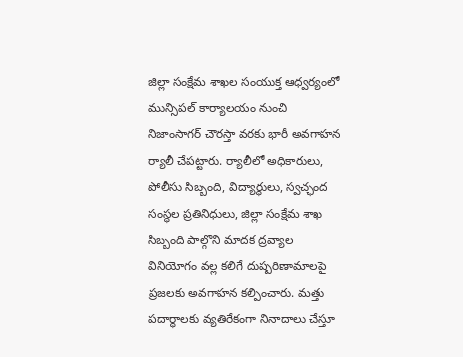జిల్లా సంక్షేమ శాఖల సంయుక్త ఆధ్వర్యంలో మున్సిపల్ కార్యాలయం నుంచి నిజాంసాగర్ చౌరస్తా వరకు భారీ అవగాహన ర్యాలీ చేపట్టారు. ర్యాలీలో అధికారులు, పోలీసు సిబ్బంది, విద్యార్థులు, స్వచ్ఛంద సంస్థల ప్రతినిధులు, జిల్లా సంక్షేమ శాఖ సిబ్బంది పాల్గొని మాదక ద్రవ్యాల వినియోగం వల్ల కలిగే దుష్పరిణామాలపై ప్రజలకు అవగాహన కల్పించారు. మత్తు పదార్థాలకు వ్యతిరేకంగా నినాదాలు చేస్తూ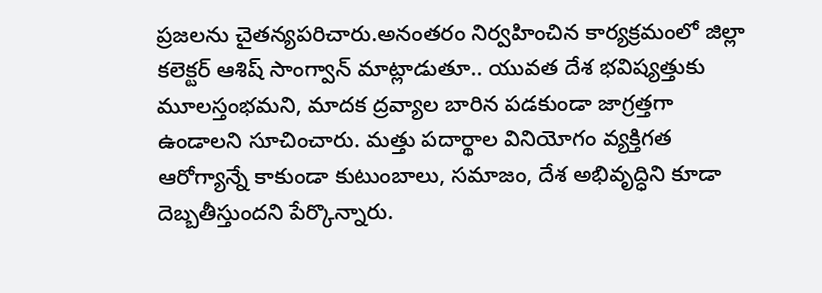ప్రజలను చైతన్యపరిచారు.అనంతరం నిర్వహించిన కార్యక్రమంలో జిల్లా కలెక్టర్ ఆశిష్ సాంగ్వాన్ మాట్లాడుతూ.. యువత దేశ భవిష్యత్తుకు మూలస్తంభమని, మాదక ద్రవ్యాల బారిన పడకుండా జాగ్రత్తగా ఉండాలని సూచించారు. మత్తు పదార్థాల వినియోగం వ్యక్తిగత ఆరోగ్యాన్నే కాకుండా కుటుంబాలు, సమాజం, దేశ అభివృద్ధిని కూడా దెబ్బతీస్తుందని పేర్కొన్నారు.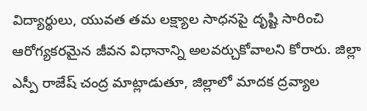విద్యార్థులు, యువత తమ లక్ష్యాల సాధనపై దృష్టి సారించి ఆరోగ్యకరమైన జీవన విధానాన్ని అలవర్చుకోవాలని కోరారు. జిల్లా ఎస్పీ రాజేష్ చంద్ర మాట్లాడుతూ, జిల్లాలో మాదక ద్రవ్యాల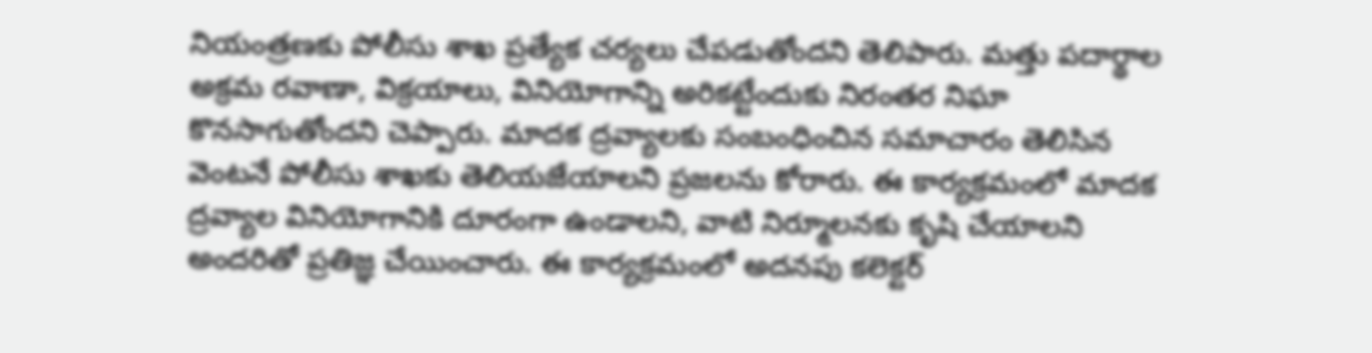నియంత్రణకు పోలీసు శాఖ ప్రత్యేక చర్యలు చేపడుతోందని తెలిపారు. మత్తు పదార్థాల అక్రమ రవాణా, విక్రయాలు, వినియోగాన్ని అరికట్టేందుకు నిరంతర నిఘా కొనసాగుతోందని చెప్పారు. మాదక ద్రవ్యాలకు సంబంధించిన సమాచారం తెలిసిన వెంటనే పోలీసు శాఖకు తెలియజేయాలని ప్రజలను కోరారు. ఈ కార్యక్రమంలో మాదక ద్రవ్యాల వినియోగానికి దూరంగా ఉండాలని, వాటి నిర్మూలనకు కృషి చేయాలని అందరితో ప్రతిజ్ఞ చేయించారు. ఈ కార్యక్రమంలో అదనపు కలెక్టర్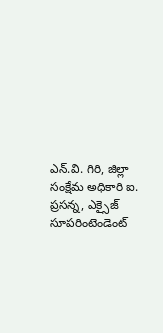ఎన్.వి. గిరి, జిల్లా సంక్షేమ అధికారి ఐ. ప్రసన్న, ఎక్సైజ్ సూపరింటెండెంట్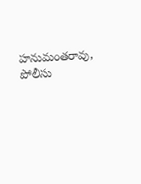హనుమంతరావు, పోలీసు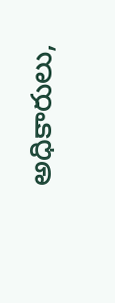అధికారులు,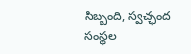సిబ్బంది, స్వచ్ఛంద సంస్థల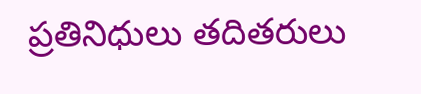ప్రతినిధులు తదితరులు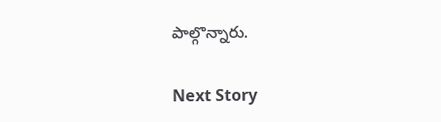పాల్గొన్నారు.

Next Story